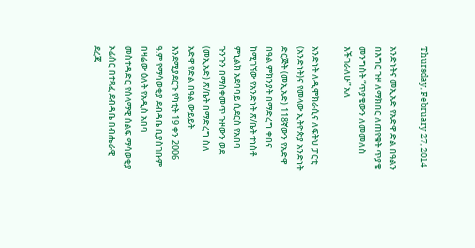Thursday, February 27, 2014

አንድነትና መኢአድ የአድዋ ድል በዓልን በእግር ጉዞ ለማክበር ለጠየቁት ጥያቄ መንግስት “ጥያቄውን ለመመለስ እችገራለሁ” አለ

አንድነት ለዲሞክራሲና ለፍትህ ፓርቲ (አንድነት)ና የመላው ኢትዮጵያ አንድነት ድርጅት (መኢአድ) 118ኛውን የአድዋ በዓል ምክንያት በማድረግ ቀበና ከሚገኘው የአንድነት ጽ/ቤት ተነስቶ ምኒልክ አደባባይ ሲደርስ የአበባ ጉንጉን በማስቀመጥ ጉዞውን ወደ (መኢአድ) ጽ/ቤት በማድረግ ስለ አድዋ የድል በዓል ውይይት እንደሚያደርጉ የካቲት 19 ቀን 2006 ዓ.ም የማሳወቂያ ደብዳቤ ቢያስገቡም በዛሬው ዕለት የአዲስ አበባ መስተዳድር የሰላማዊ ሰልፍ ማሳወቂያ ኦፊሰር በተጻፈ ደብዳቤ በብሔራዊ ደረጃ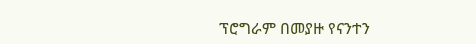ፕሮግራም በመያዙ የናንተን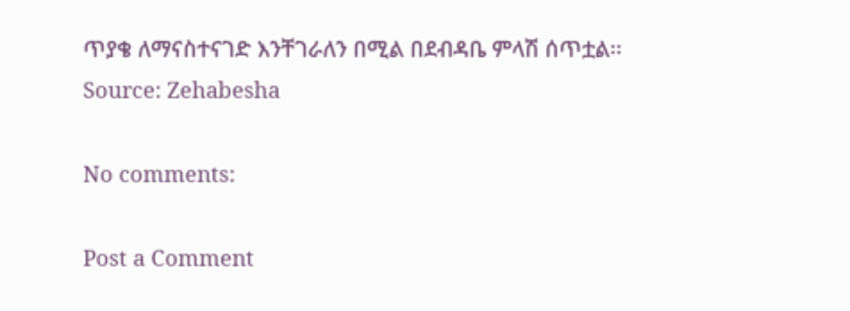ጥያቄ ለማናስተናገድ እንቸገራለን በሚል በደብዳቤ ምላሽ ሰጥቷል፡፡
Source: Zehabesha

No comments:

Post a Comment